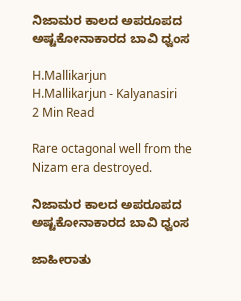ನಿಜಾಮರ ಕಾಲದ ಅಪರೂಪದ ಅಷ್ಟಕೋನಾಕಾರದ ಬಾವಿ ಧ್ವಂಸ

H.Mallikarjun
H.Mallikarjun - Kalyanasiri
2 Min Read

Rare octagonal well from the Nizam era destroyed.

ನಿಜಾಮರ ಕಾಲದ ಅಪರೂಪದ ಅಷ್ಟಕೋನಾಕಾರದ ಬಾವಿ ಧ್ವಂಸ

ಜಾಹೀರಾತು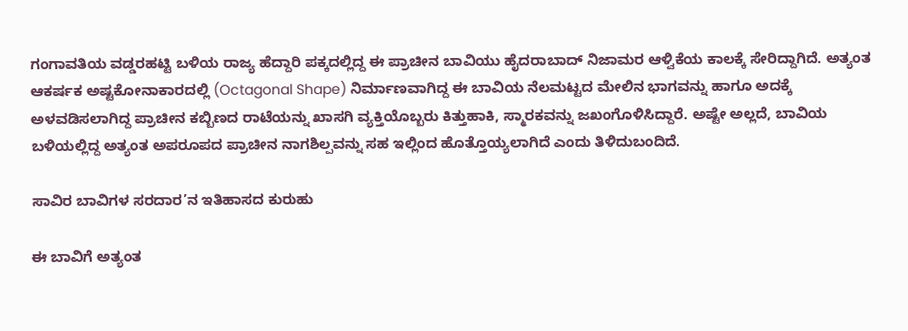ಗಂಗಾವತಿಯ ವಡ್ಡರಹಟ್ಟಿ ಬಳಿಯ ರಾಜ್ಯ ಹೆದ್ದಾರಿ ಪಕ್ಕದಲ್ಲಿದ್ದ ಈ ಪ್ರಾಚೀನ ಬಾವಿಯು ಹೈದರಾಬಾದ್ ನಿಜಾಮರ ಆಳ್ವಿಕೆಯ ಕಾಲಕ್ಕೆ ಸೇರಿದ್ದಾಗಿದೆ. ಅತ್ಯಂತ ಆಕರ್ಷಕ ಅಷ್ಟಕೋನಾಕಾರದಲ್ಲಿ (Octagonal Shape) ನಿರ್ಮಾಣವಾಗಿದ್ದ ಈ ಬಾವಿಯ ನೆಲಮಟ್ಟದ ಮೇಲಿನ ಭಾಗವನ್ನು ಹಾಗೂ ಅದಕ್ಕೆ ಅಳವಡಿಸಲಾಗಿದ್ದ ಪ್ರಾಚೀನ ಕಬ್ಬಿಣದ ರಾಟೆಯನ್ನು ಖಾಸಗಿ ವ್ಯಕ್ತಿಯೊಬ್ಬರು ಕಿತ್ತುಹಾಕಿ, ಸ್ಮಾರಕವನ್ನು ಜಖಂಗೊಳಿಸಿದ್ದಾರೆ. ಅಷ್ಟೇ ಅಲ್ಲದೆ, ಬಾವಿಯ ಬಳಿಯಲ್ಲಿದ್ದ ಅತ್ಯಂತ ಅಪರೂಪದ ಪ್ರಾಚೀನ ನಾಗಶಿಲ್ಪವನ್ನು ಸಹ ಇಲ್ಲಿಂದ ಹೊತ್ತೊಯ್ಯಲಾಗಿದೆ ಎಂದು ತಿಳಿದುಬಂದಿದೆ.

ಸಾವಿರ ಬಾವಿಗಳ ಸರದಾರ’ನ ಇತಿಹಾಸದ ಕುರುಹು

ಈ ಬಾವಿಗೆ ಅತ್ಯಂತ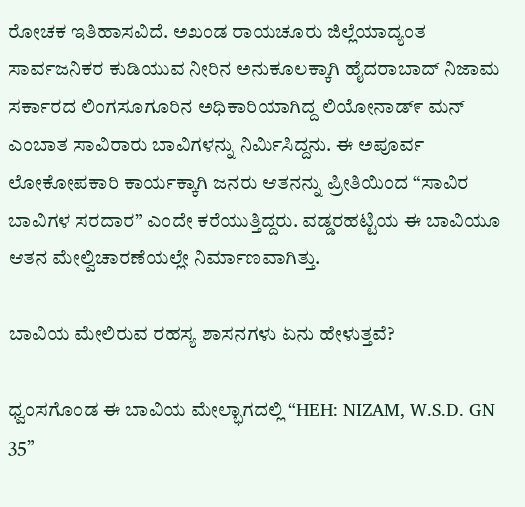ರೋಚಕ ಇತಿಹಾಸವಿದೆ. ಅಖಂಡ ರಾಯಚೂರು ಜಿಲ್ಲೆಯಾದ್ಯಂತ ಸಾರ್ವಜನಿಕರ ಕುಡಿಯುವ ನೀರಿನ ಅನುಕೂಲಕ್ಕಾಗಿ ಹೈದರಾಬಾದ್ ನಿಜಾಮ ಸರ್ಕಾರದ ಲಿಂಗಸೂಗೂರಿನ ಅಧಿಕಾರಿಯಾಗಿದ್ದ ಲಿಯೋನಾಡ್೯ ಮನ್ ಎಂಬಾತ ಸಾವಿರಾರು ಬಾವಿಗಳನ್ನು ನಿರ್ಮಿಸಿದ್ದನು. ಈ ಅಪೂರ್ವ ಲೋಕೋಪಕಾರಿ ಕಾರ್ಯಕ್ಕಾಗಿ ಜನರು ಆತನನ್ನು ಪ್ರೀತಿಯಿಂದ “ಸಾವಿರ ಬಾವಿಗಳ ಸರದಾರ” ಎಂದೇ ಕರೆಯುತ್ತಿದ್ದರು. ವಡ್ಡರಹಟ್ಟಿಯ ಈ ಬಾವಿಯೂ ಆತನ ಮೇಲ್ವಿಚಾರಣೆಯಲ್ಲೇ ನಿರ್ಮಾಣವಾಗಿತ್ತು.

ಬಾವಿಯ ಮೇಲಿರುವ ರಹಸ್ಯ ಶಾಸನಗಳು ಏನು ಹೇಳುತ್ತವೆ?

ಧ್ವಂಸಗೊಂಡ ಈ ಬಾವಿಯ ಮೇಲ್ಭಾಗದಲ್ಲಿ “HEH: NIZAM, W.S.D. GN 35”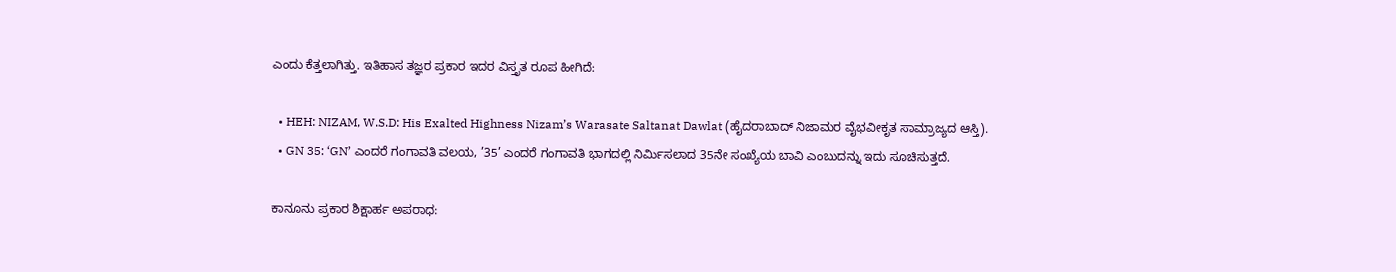ಎಂದು ಕೆತ್ತಲಾಗಿತ್ತು. ಇತಿಹಾಸ ತಜ್ಞರ ಪ್ರಕಾರ ಇದರ ವಿಸ್ತೃತ ರೂಪ ಹೀಗಿದೆ:

  • HEH: NIZAM, W.S.D: His Exalted Highness Nizam’s Warasate Saltanat Dawlat (ಹೈದರಾಬಾದ್ ನಿಜಾಮರ ವೈಭವೀಕೃತ ಸಾಮ್ರಾಜ್ಯದ ಆಸ್ತಿ).
  • GN 35: ‘GN’ ಎಂದರೆ ಗಂಗಾವತಿ ವಲಯ, ’35’ ಎಂದರೆ ಗಂಗಾವತಿ ಭಾಗದಲ್ಲಿ ನಿರ್ಮಿಸಲಾದ 35ನೇ ಸಂಖ್ಯೆಯ ಬಾವಿ ಎಂಬುದನ್ನು ಇದು ಸೂಚಿಸುತ್ತದೆ.

ಕಾನೂನು ಪ್ರಕಾರ ಶಿಕ್ಷಾರ್ಹ ಅಪರಾಧ: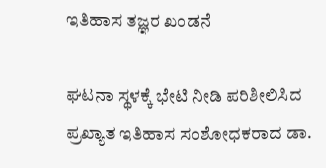ಇತಿಹಾಸ ತಜ್ಞರ ಖಂಡನೆ

ಘಟನಾ ಸ್ಥಳಕ್ಕೆ ಭೇಟಿ ನೀಡಿ ಪರಿಶೀಲಿಸಿದ ಪ್ರಖ್ಯಾತ ಇತಿಹಾಸ ಸಂಶೋಧಕರಾದ ಡಾ.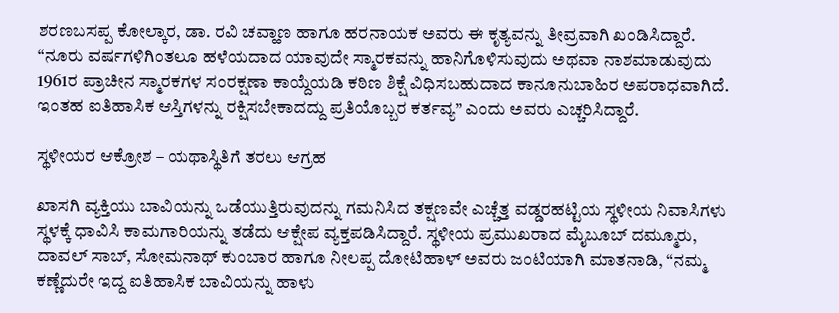ಶರಣಬಸಪ್ಪ ಕೋಲ್ಕಾರ, ಡಾ. ರವಿ ಚವ್ಹಾಣ ಹಾಗೂ ಹರನಾಯಕ ಅವರು ಈ ಕೃತ್ಯವನ್ನು ತೀವ್ರವಾಗಿ ಖಂಡಿಸಿದ್ದಾರೆ. “ನೂರು ವರ್ಷಗಳಿಗಿಂತಲೂ ಹಳೆಯದಾದ ಯಾವುದೇ ಸ್ಮಾರಕವನ್ನು ಹಾನಿಗೊಳಿಸುವುದು ಅಥವಾ ನಾಶಮಾಡುವುದು 1961ರ ಪ್ರಾಚೀನ ಸ್ಮಾರಕಗಳ ಸಂರಕ್ಷಣಾ ಕಾಯ್ದೆಯಡಿ ಕಠಿಣ ಶಿಕ್ಷೆ ವಿಧಿಸಬಹುದಾದ ಕಾನೂನುಬಾಹಿರ ಅಪರಾಧವಾಗಿದೆ. ಇಂತಹ ಐತಿಹಾಸಿಕ ಆಸ್ತಿಗಳನ್ನು ರಕ್ಷಿಸಬೇಕಾದದ್ದು ಪ್ರತಿಯೊಬ್ಬರ ಕರ್ತವ್ಯ” ಎಂದು ಅವರು ಎಚ್ಚರಿಸಿದ್ದಾರೆ.

ಸ್ಥಳೀಯರ ಆಕ್ರೋಶ – ಯಥಾಸ್ಥಿತಿಗೆ ತರಲು ಆಗ್ರಹ

ಖಾಸಗಿ ವ್ಯಕ್ತಿಯು ಬಾವಿಯನ್ನು ಒಡೆಯುತ್ತಿರುವುದನ್ನು ಗಮನಿಸಿದ ತಕ್ಷಣವೇ ಎಚ್ಚೆತ್ತ ವಡ್ಡರಹಟ್ಟಿಯ ಸ್ಥಳೀಯ ನಿವಾಸಿಗಳು ಸ್ಥಳಕ್ಕೆ ಧಾವಿಸಿ ಕಾಮಗಾರಿಯನ್ನು ತಡೆದು ಆಕ್ಷೇಪ ವ್ಯಕ್ತಪಡಿಸಿದ್ದಾರೆ. ಸ್ಥಳೀಯ ಪ್ರಮುಖರಾದ ಮೈಬೂಬ್ ದಮ್ಮೂರು, ದಾವಲ್ ಸಾಬ್, ಸೋಮನಾಥ್ ಕುಂಬಾರ ಹಾಗೂ ನೀಲಪ್ಪ ದೋಟಿಹಾಳ್ ಅವರು ಜಂಟಿಯಾಗಿ ಮಾತನಾಡಿ, “ನಮ್ಮ ಕಣ್ಣೆದುರೇ ಇದ್ದ ಐತಿಹಾಸಿಕ ಬಾವಿಯನ್ನು ಹಾಳು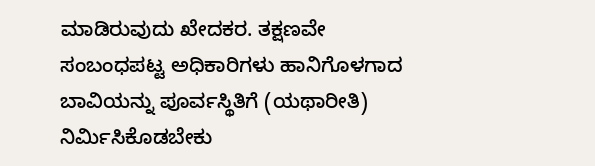ಮಾಡಿರುವುದು ಖೇದಕರ. ತಕ್ಷಣವೇ ಸಂಬಂಧಪಟ್ಟ ಅಧಿಕಾರಿಗಳು ಹಾನಿಗೊಳಗಾದ ಬಾವಿಯನ್ನು ಪೂರ್ವಸ್ಥಿತಿಗೆ (ಯಥಾರೀತಿ) ನಿರ್ಮಿಸಿಕೊಡಬೇಕು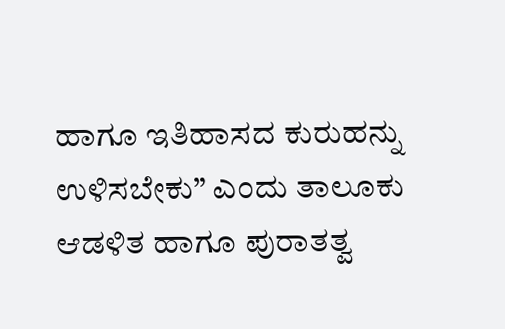ಹಾಗೂ ಇತಿಹಾಸದ ಕುರುಹನ್ನು ಉಳಿಸಬೇಕು” ಎಂದು ತಾಲೂಕು ಆಡಳಿತ ಹಾಗೂ ಪುರಾತತ್ವ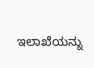ಇಲಾಖೆಯನ್ನು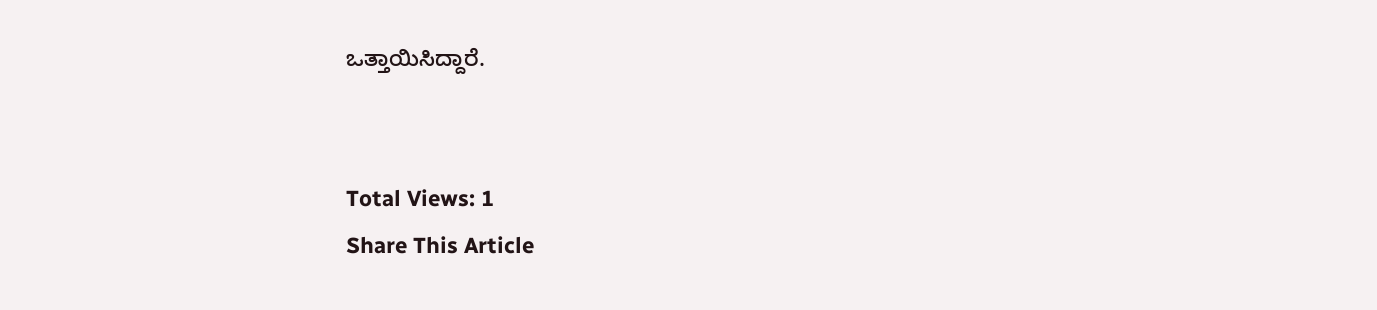ಒತ್ತಾಯಿಸಿದ್ದಾರೆ.


Total Views: 1
Share This Article